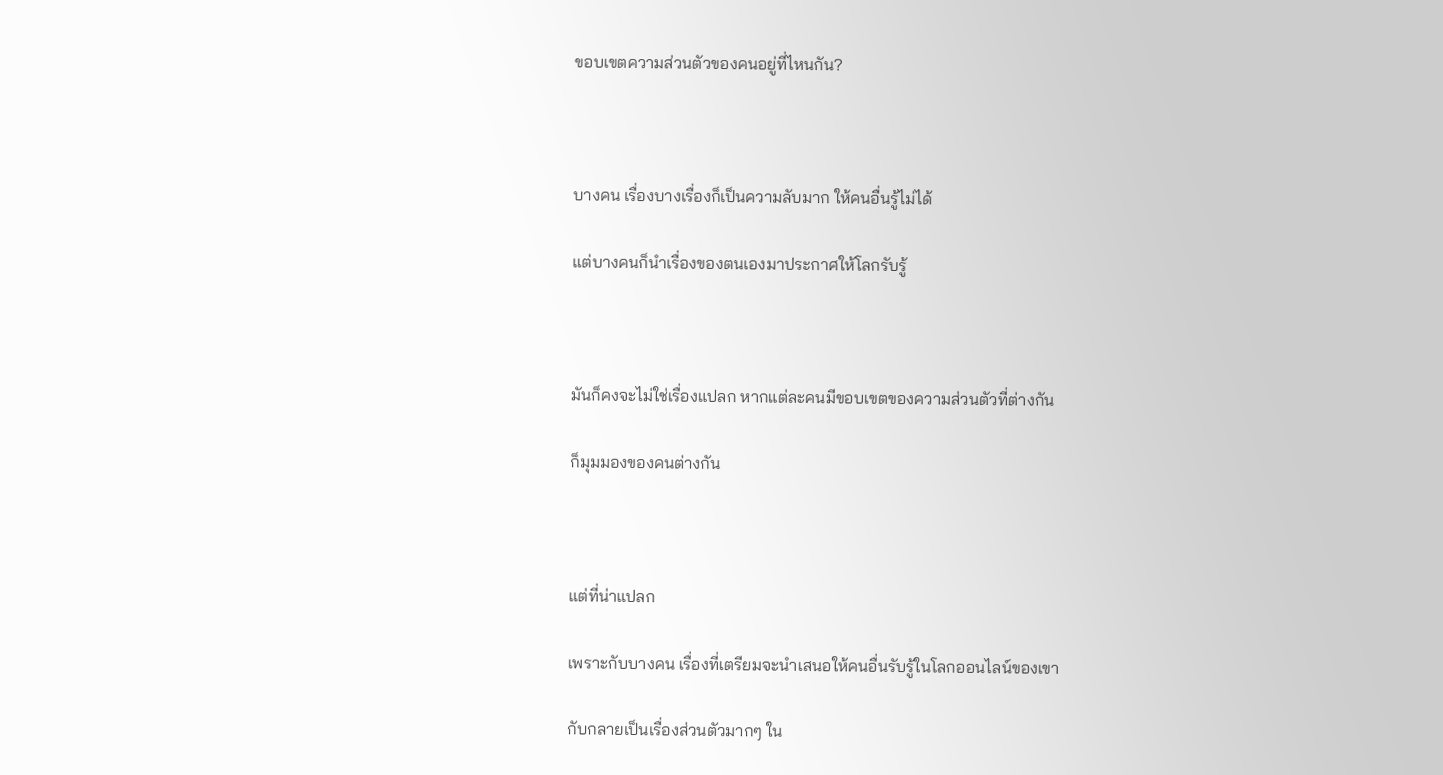ขอบเขตความส่วนตัวของคนอยู่ที่ไหนกัน?



บางคน เรื่องบางเรื่องก็เป็นความลับมาก ให้คนอื่นรู้ไม่ได้

แต่บางคนก็นำเรื่องของตนเองมาประกาศให้โลกรับรู้



มันก็คงจะไม่ใช่เรื่องแปลก หากแต่ละคนมีขอบเขตของความส่วนตัวที่ต่างกัน

ก็มุมมองของคนต่างกัน



แต่ที่น่าแปลก

เพราะกับบางคน เรื่องที่เตรียมจะนำเสนอให้คนอื่นรับรู้ในโลกออนไลน์ของเขา

กับกลายเป็นเรื่องส่วนตัวมากๆ ใน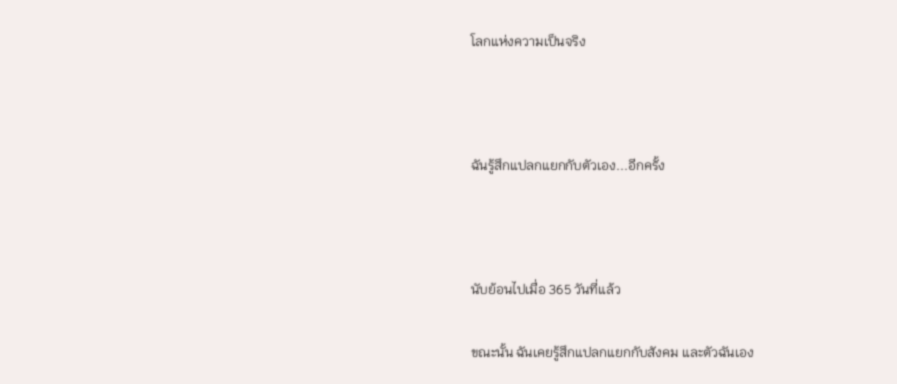โลกแห่งความเป็นจริง



ฉันรู้สึกแปลกแยกกับตัวเอง...อีกครั้ง



นับย้อนไปเมื่อ 365 วันที่แล้ว

ขณะนั้น ฉันเคยรู้สึกแปลกแยกกับสังคม และตัวฉันเอง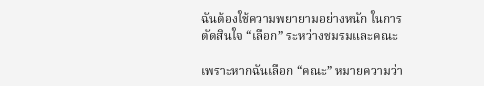ฉันต้องใช้ความพยายามอย่างหนัก ในการตัดสินใจ “เลือก” ระหว่างชมรมและคณะ

เพราะหากฉันเลือก “คณะ” หมายความว่า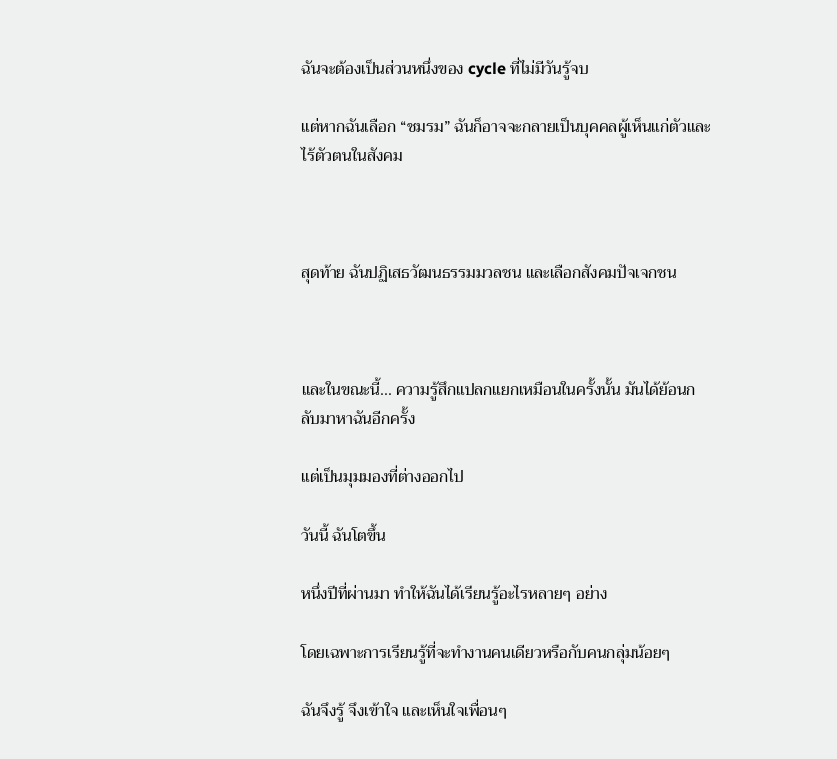ฉันจะต้องเป็นส่วนหนึ่งของ cycle ที่ไม่มีวันรู้จบ

แต่หากฉันเลือก “ชมรม” ฉันก็อาจจะกลายเป็นบุคคลผู้เห็นแก่ตัวและไร้ตัวตนในสังคม



สุดท้าย ฉันปฏิเสธวัฒนธรรมมวลชน และเลือกสังคมปัจเจกชน



และในขณะนี้... ความรู้สึกแปลกแยกเหมือนในครั้งนั้น มันได้ย้อนกลับมาหาฉันอีกครั้ง

แต่เป็นมุมมองที่ต่างออกไป

วันนี้ ฉันโตขึ้น

หนึ่งปีที่ผ่านมา ทำให้ฉันได้เรียนรู้อะไรหลายๆ อย่าง

โดยเฉพาะการเรียนรู้ที่จะทำงานคนเดียวหรือกับคนกลุ่มน้อยๆ

ฉันจึงรู้ จึงเข้าใจ และเห็นใจเพื่อนๆ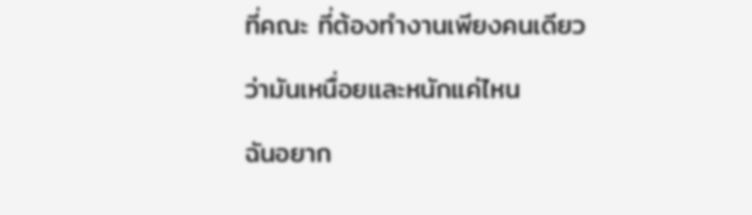ที่คณะ ที่ต้องทำงานเพียงคนเดียว

ว่ามันเหนื่อยและหนักแค่ไหน

ฉันอยาก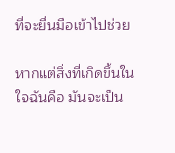ที่จะยื่นมือเข้าไปช่วย

หากแต่สิ่งที่เกิดขึ้นในใจฉันคือ มันจะเป็น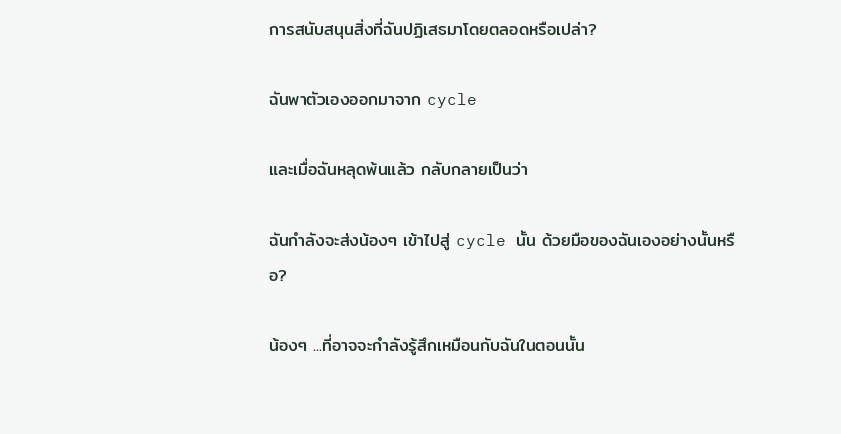การสนับสนุนสิ่งที่ฉันปฏิเสธมาโดยตลอดหรือเปล่า?

ฉันพาตัวเองออกมาจาก cycle

และเมื่อฉันหลุดพ้นแล้ว กลับกลายเป็นว่า

ฉันกำลังจะส่งน้องๆ เข้าไปสู่ cycle นั้น ด้วยมือของฉันเองอย่างนั้นหรือ?

น้องๆ ...ที่อาจจะกำลังรู้สึกเหมือนกับฉันในตอนนั้น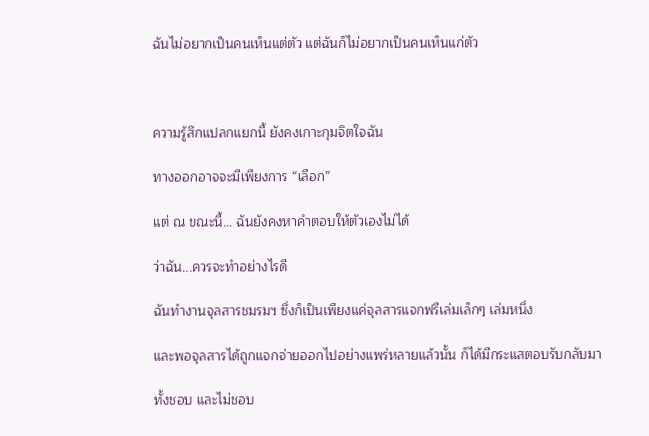ฉันไม่อยากเป็นคนเห็นแต่ตัว แต่ฉันก็ไม่อยากเป็นคนเห็นแก่ตัว



ความรู้สึกแปลกแยกนี้ ยังคงเกาะกุมจิตใจฉัน

ทางออกอาจจะมีเพียงการ “เลือก”

แต่ ณ ขณะนี้... ฉันยังคงหาคำตอบให้ตัวเองไม่ได้

ว่าฉัน...ควรจะทำอย่างไรดี

ฉันทำงานจุลสารชมรมฯ ซึ่งก็เป็นเพียงแค่จุลสารแจกฟรีเล่มเล็กๆ เล่มหนึ่ง

และพอจุลสารได้ถูกแจกจ่ายออกไปอย่างแพร่หลายแล้วนั้น ก็ได้มีกระแสตอบรับกลับมา

ทั้งชอบ และไม่ชอบ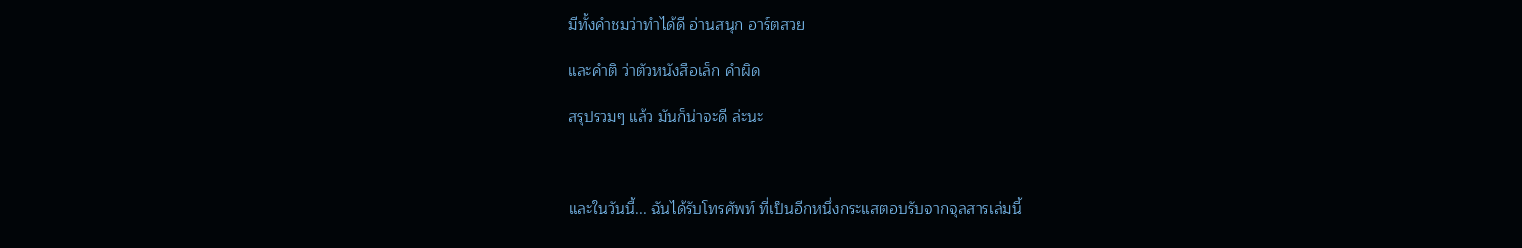มีทั้งคำชมว่าทำได้ดี อ่านสนุก อาร์ตสวย

และคำติ ว่าตัวหนังสือเล็ก คำผิด

สรุปรวมๆ แล้ว มันก็น่าจะดี ล่ะนะ



และในวันนี้... ฉันได้รับโทรศัพท์ ที่เป็นอีกหนึ่งกระแสตอบรับจากจุลสารเล่มนี้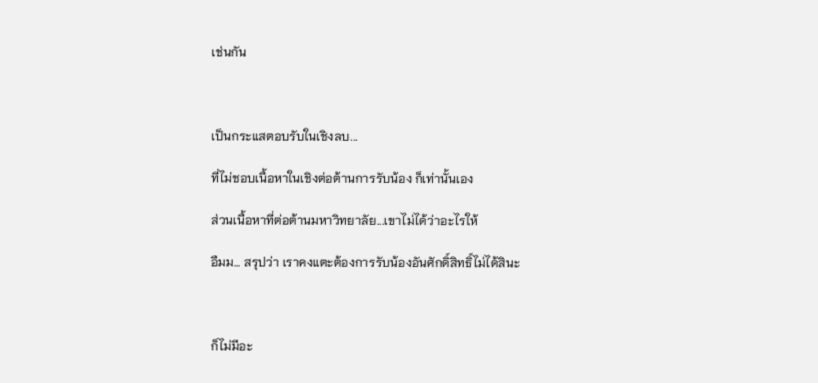เช่นกัน



เป็นกระแสตอบรับในเชิงลบ...

ที่ไม่ชอบเนื้อหาในเชิงต่อต้านการรับน้อง ก็เท่านั้นเอง

ส่วนเนื้อหาที่ต่อต้านมหาวิทยาลัย...เขาไม่ได้ว่าอะไรให้

อืมม... สรุปว่า เราคงแตะต้องการรับน้องอันศักดิ์สิทธิ์ไม่ได้สินะ



ก็ไม่มีอะ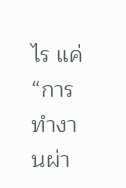ไร แค่ “การทำงานผ่า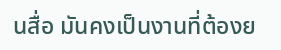นสื่อ มันคงเป็นงานที่ต้องย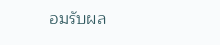อมรับผล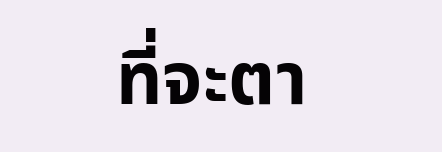ที่จะตา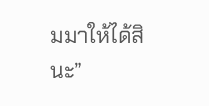มมาให้ได้สินะ”